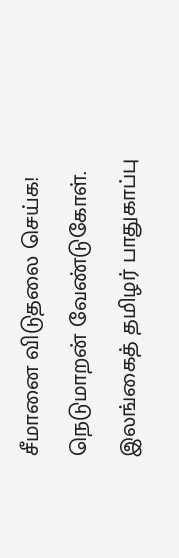சீமானை விடுதலை செய்க! நெடுமாறன் வேண்டுகோள்.
இலங்கைத் தமிழர் பாதுகாப்பு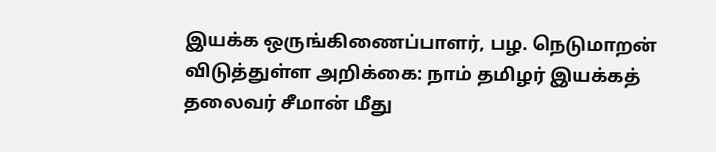இயக்க ஒருங்கிணைப்பாளர், பழ. நெடுமாறன் விடுத்துள்ள அறிக்கை: நாம் தமிழர் இயக்கத் தலைவர் சீமான் மீது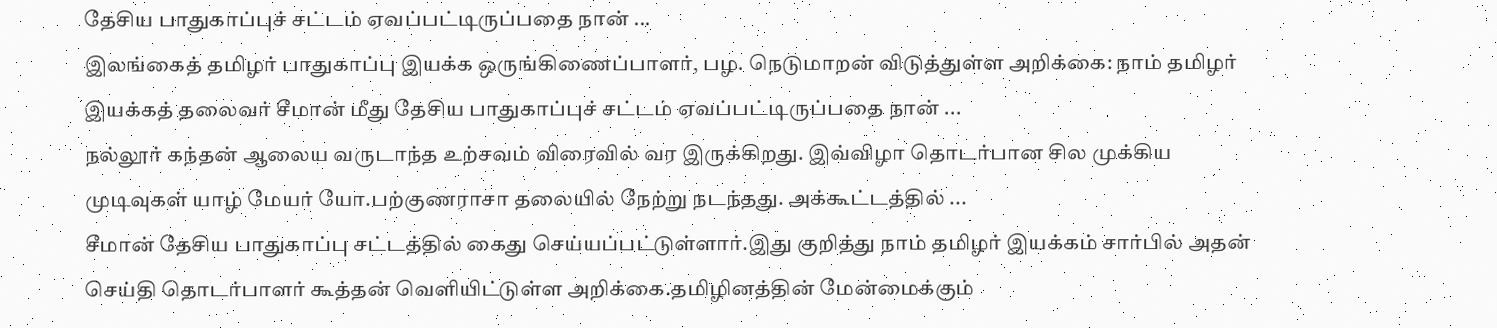தேசிய பாதுகாப்புச் சட்டம் ஏவப்பட்டிருப்பதை நான் ...
இலங்கைத் தமிழர் பாதுகாப்பு இயக்க ஒருங்கிணைப்பாளர், பழ. நெடுமாறன் விடுத்துள்ள அறிக்கை: நாம் தமிழர் இயக்கத் தலைவர் சீமான் மீது தேசிய பாதுகாப்புச் சட்டம் ஏவப்பட்டிருப்பதை நான் ...
நல்லூர் கந்தன் ஆலைய வருடாந்த உற்சவம் விரைவில் வர இருக்கிறது. இவ்விழா தொடர்பான சில முக்கிய முடிவுகள் யாழ் மேயர் யோ.பற்குணராசா தலையில் நேற்று நடந்தது. அக்கூட்டத்தில் ...
சீமான் தேசிய பாதுகாப்பு சட்டத்தில் கைது செய்யப்பட்டுள்ளார்.இது குறித்து நாம் தமிழர் இயக்கம் சார்பில் அதன் செய்தி தொடர்பாளர் கூத்தன் வெளியிட்டுள்ள அறிக்கை.தமிழினத்தின் மேன்மைக்கும்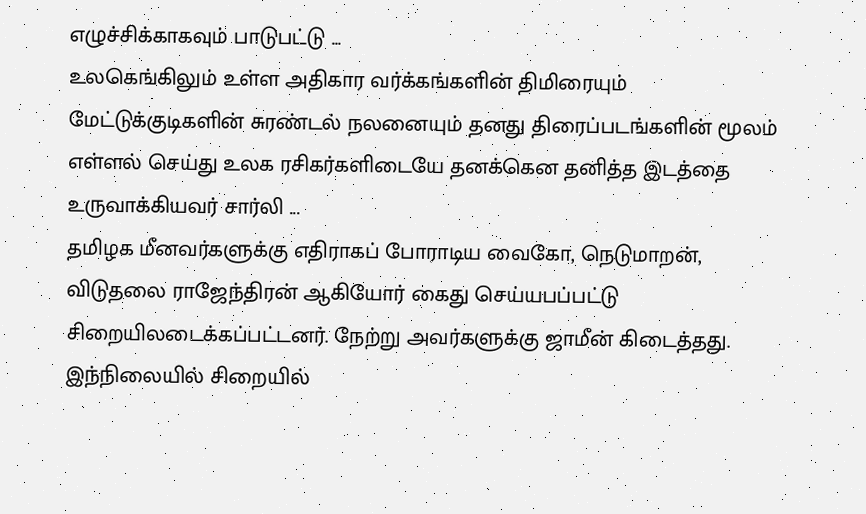எழுச்சிக்காகவும் பாடுபட்டு ...
உலகெங்கிலும் உள்ள அதிகார வர்க்கங்களின் திமிரையும் மேட்டுக்குடிகளின் சுரண்டல் நலனையும் தனது திரைப்படங்களின் மூலம் எள்ளல் செய்து உலக ரசிகர்களிடையே தனக்கென தனித்த இடத்தை உருவாக்கியவர் சார்லி ...
தமிழக மீனவர்களுக்கு எதிராகப் போராடிய வைகோ, நெடுமாறன், விடுதலை ராஜேந்திரன் ஆகியோர் கைது செய்யபப்பட்டு சிறையிலடைக்கப்பட்டனர். நேற்று அவர்களுக்கு ஜாமீன் கிடைத்தது. இந்நிலையில் சிறையில்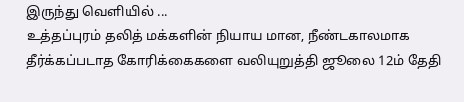இருந்து வெளியில் ...
உத்தப்புரம் தலித் மக்களின் நியாய மான, நீண்டகாலமாக தீர்க்கப்படாத கோரிக்கைகளை வலியுறுத்தி ஜூலை 12ம் தேதி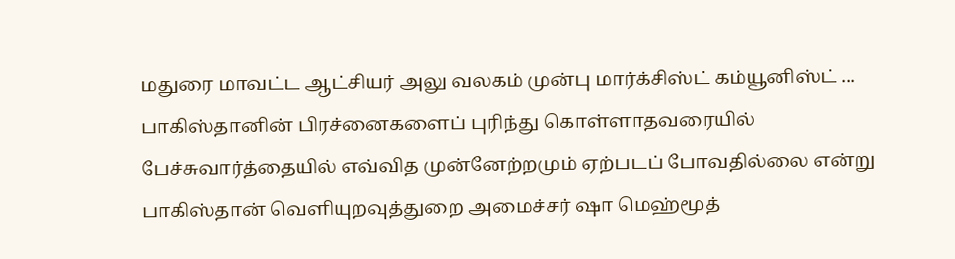மதுரை மாவட்ட ஆட்சியர் அலு வலகம் முன்பு மார்க்சிஸ்ட் கம்யூனிஸ்ட் ...
பாகிஸ்தானின் பிரச்னைகளைப் புரிந்து கொள்ளாதவரையில் பேச்சுவார்த்தையில் எவ்வித முன்னேற்றமும் ஏற்படப் போவதில்லை என்று பாகிஸ்தான் வெளியுறவுத்துறை அமைச்சர் ஷா மெஹ்மூத்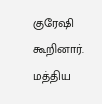குரேஷி கூறினார். மத்திய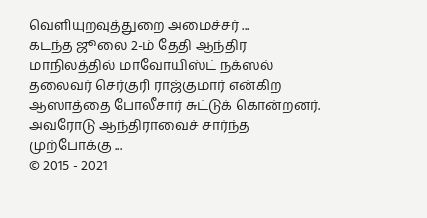வெளியுறவுத்துறை அமைச்சர் ...
கடந்த ஜூலை 2-ம் தேதி ஆந்திர மாநிலத்தில் மாவோயிஸ்ட் நக்ஸல் தலைவர் செர்குரி ராஜ்குமார் என்கிற ஆஸாத்தை போலீசார் சுட்டுக் கொன்றனர். அவரோடு ஆந்திராவைச் சார்ந்த முற்போக்கு ...
© 2015 - 2021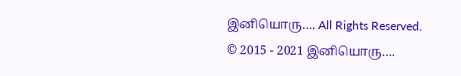இனியொரு…. All Rights Reserved.
© 2015 - 2021 இனியொரு….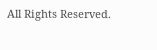All Rights Reserved.